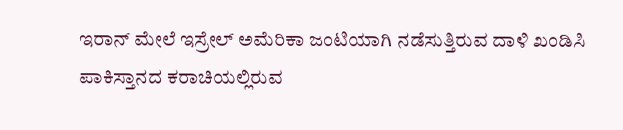ಇರಾನ್ ಮೇಲೆ ಇಸ್ರೇಲ್ ಅಮೆರಿಕಾ ಜಂಟಿಯಾಗಿ ನಡೆಸುತ್ತಿರುವ ದಾಳಿ ಖಂಡಿಸಿ ಪಾಕಿಸ್ತಾನದ ಕರಾಚಿಯಲ್ಲಿರುವ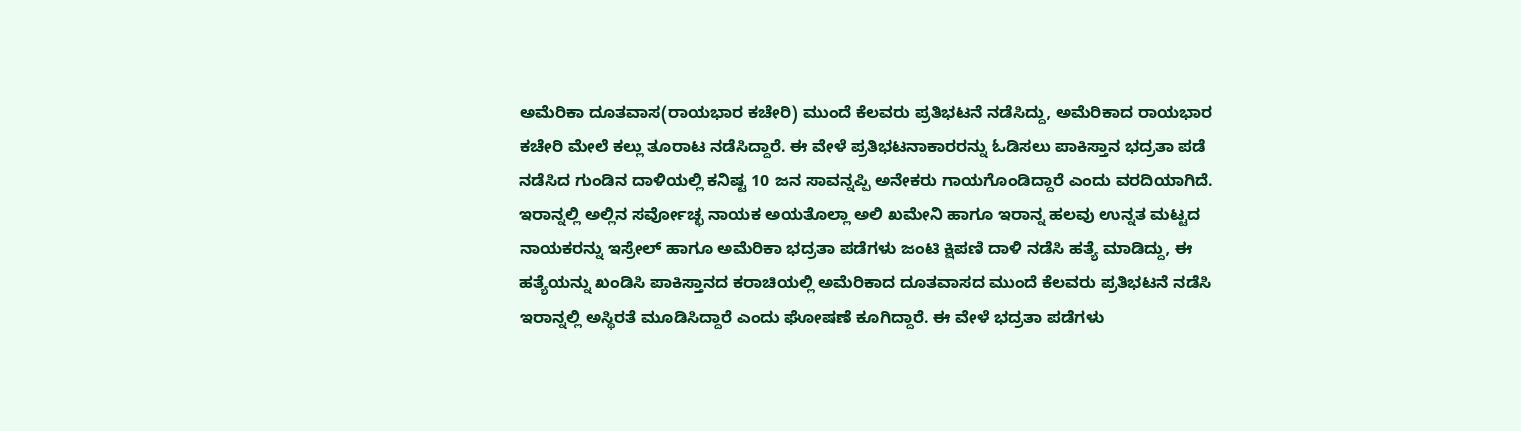ಅಮೆರಿಕಾ ದೂತವಾಸ(ರಾಯಭಾರ ಕಚೇರಿ) ಮುಂದೆ ಕೆಲವರು ಪ್ರತಿಭಟನೆ ನಡೆಸಿದ್ದು, ಅಮೆರಿಕಾದ ರಾಯಭಾರ ಕಚೇರಿ ಮೇಲೆ ಕಲ್ಲು ತೂರಾಟ ನಡೆಸಿದ್ದಾರೆ. ಈ ವೇಳೆ ಪ್ರತಿಭಟನಾಕಾರರನ್ನು ಓಡಿಸಲು ಪಾಕಿಸ್ತಾನ ಭದ್ರತಾ ಪಡೆ ನಡೆಸಿದ ಗುಂಡಿನ ದಾಳಿಯಲ್ಲಿ ಕನಿಷ್ಟ 10 ಜನ ಸಾವನ್ನಪ್ಪಿ ಅನೇಕರು ಗಾಯಗೊಂಡಿದ್ದಾರೆ ಎಂದು ವರದಿಯಾಗಿದೆ. ಇರಾನ್ನಲ್ಲಿ ಅಲ್ಲಿನ ಸರ್ವೋಚ್ಛ ನಾಯಕ ಅಯತೊಲ್ಲಾ ಅಲಿ ಖಮೇನಿ ಹಾಗೂ ಇರಾನ್ನ ಹಲವು ಉನ್ನತ ಮಟ್ಟದ ನಾಯಕರನ್ನು ಇಸ್ರೇಲ್ ಹಾಗೂ ಅಮೆರಿಕಾ ಭದ್ರತಾ ಪಡೆಗಳು ಜಂಟಿ ಕ್ಷಿಪಣಿ ದಾಳಿ ನಡೆಸಿ ಹತ್ಯೆ ಮಾಡಿದ್ದು, ಈ ಹತ್ಯೆಯನ್ನು ಖಂಡಿಸಿ ಪಾಕಿಸ್ತಾನದ ಕರಾಚಿಯಲ್ಲಿ ಅಮೆರಿಕಾದ ದೂತವಾಸದ ಮುಂದೆ ಕೆಲವರು ಪ್ರತಿಭಟನೆ ನಡೆಸಿ ಇರಾನ್ನಲ್ಲಿ ಅಸ್ಥಿರತೆ ಮೂಡಿಸಿದ್ದಾರೆ ಎಂದು ಘೋಷಣೆ ಕೂಗಿದ್ದಾರೆ. ಈ ವೇಳೆ ಭದ್ರತಾ ಪಡೆಗಳು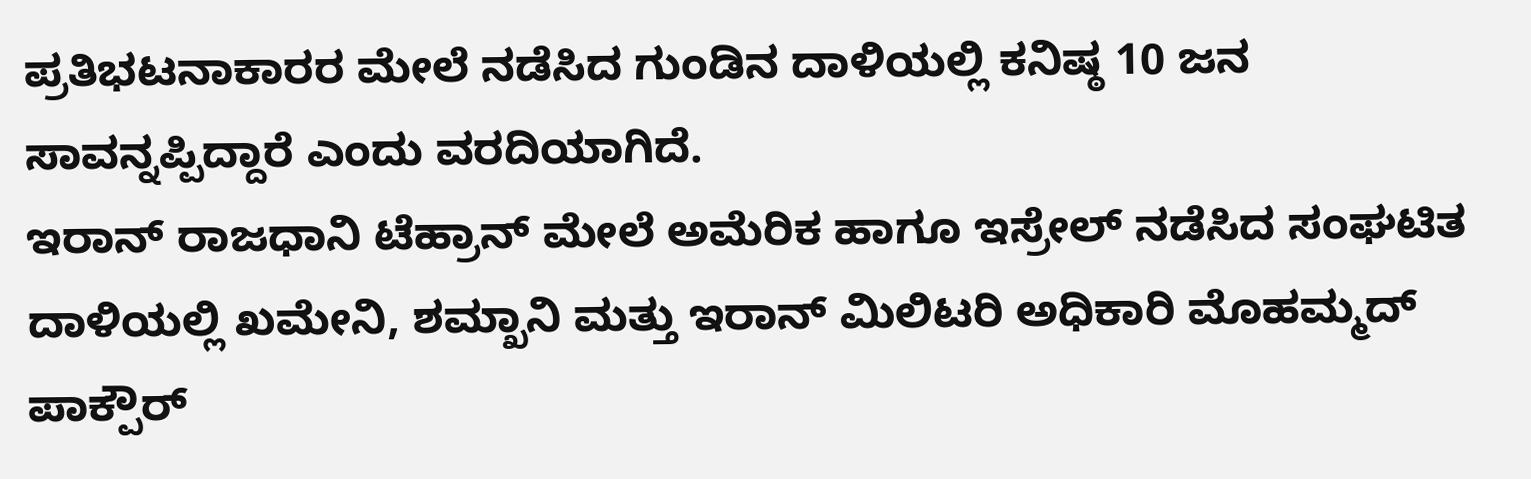ಪ್ರತಿಭಟನಾಕಾರರ ಮೇಲೆ ನಡೆಸಿದ ಗುಂಡಿನ ದಾಳಿಯಲ್ಲಿ ಕನಿಷ್ಠ 10 ಜನ ಸಾವನ್ನಪ್ಪಿದ್ದಾರೆ ಎಂದು ವರದಿಯಾಗಿದೆ.
ಇರಾನ್ ರಾಜಧಾನಿ ಟೆಹ್ರಾನ್ ಮೇಲೆ ಅಮೆರಿಕ ಹಾಗೂ ಇಸ್ರೇಲ್ ನಡೆಸಿದ ಸಂಘಟಿತ ದಾಳಿಯಲ್ಲಿ ಖಮೇನಿ, ಶಮ್ಖಾನಿ ಮತ್ತು ಇರಾನ್ ಮಿಲಿಟರಿ ಅಧಿಕಾರಿ ಮೊಹಮ್ಮದ್ ಪಾಕ್ಪೌರ್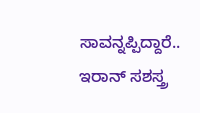ಸಾವನ್ನಪ್ಪಿದ್ದಾರೆ.. ಇರಾನ್ ಸಶಸ್ತ್ರ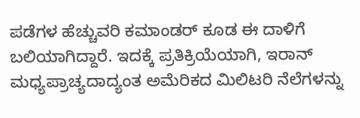ಪಡೆಗಳ ಹೆಚ್ಚುವರಿ ಕಮಾಂಡರ್ ಕೂಡ ಈ ದಾಳಿಗೆ ಬಲಿಯಾಗಿದ್ದಾರೆ. ಇದಕ್ಕೆ ಪ್ರತಿಕ್ರಿಯೆಯಾಗಿ, ಇರಾನ್ ಮಧ್ಯಪ್ರಾಚ್ಯದಾದ್ಯಂತ ಅಮೆರಿಕದ ಮಿಲಿಟರಿ ನೆಲೆಗಳನ್ನು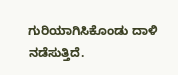ಗುರಿಯಾಗಿಸಿಕೊಂಡು ದಾಳಿ ನಡೆಸುತ್ತಿದೆ.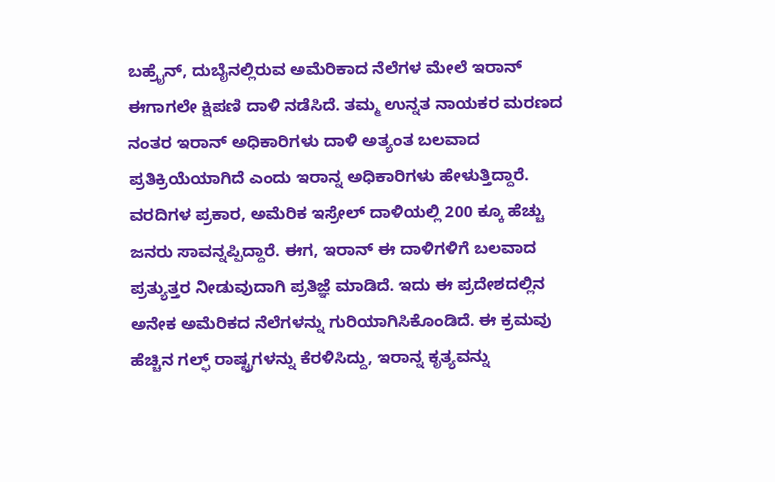ಬಹ್ರೈನ್, ದುಬೈನಲ್ಲಿರುವ ಅಮೆರಿಕಾದ ನೆಲೆಗಳ ಮೇಲೆ ಇರಾನ್ ಈಗಾಗಲೇ ಕ್ಷಿಪಣಿ ದಾಳಿ ನಡೆಸಿದೆ. ತಮ್ಮ ಉನ್ನತ ನಾಯಕರ ಮರಣದ ನಂತರ ಇರಾನ್ ಅಧಿಕಾರಿಗಳು ದಾಳಿ ಅತ್ಯಂತ ಬಲವಾದ ಪ್ರತಿಕ್ರಿಯೆಯಾಗಿದೆ ಎಂದು ಇರಾನ್ನ ಅಧಿಕಾರಿಗಳು ಹೇಳುತ್ತಿದ್ದಾರೆ.
ವರದಿಗಳ ಪ್ರಕಾರ, ಅಮೆರಿಕ ಇಸ್ರೇಲ್ ದಾಳಿಯಲ್ಲಿ 200 ಕ್ಕೂ ಹೆಚ್ಚು ಜನರು ಸಾವನ್ನಪ್ಪಿದ್ದಾರೆ. ಈಗ, ಇರಾನ್ ಈ ದಾಳಿಗಳಿಗೆ ಬಲವಾದ ಪ್ರತ್ಯುತ್ತರ ನೀಡುವುದಾಗಿ ಪ್ರತಿಜ್ಞೆ ಮಾಡಿದೆ. ಇದು ಈ ಪ್ರದೇಶದಲ್ಲಿನ ಅನೇಕ ಅಮೆರಿಕದ ನೆಲೆಗಳನ್ನು ಗುರಿಯಾಗಿಸಿಕೊಂಡಿದೆ. ಈ ಕ್ರಮವು ಹೆಚ್ಚಿನ ಗಲ್ಫ್ ರಾಷ್ಟ್ರಗಳನ್ನು ಕೆರಳಿಸಿದ್ದು, ಇರಾನ್ನ ಕೃತ್ಯವನ್ನು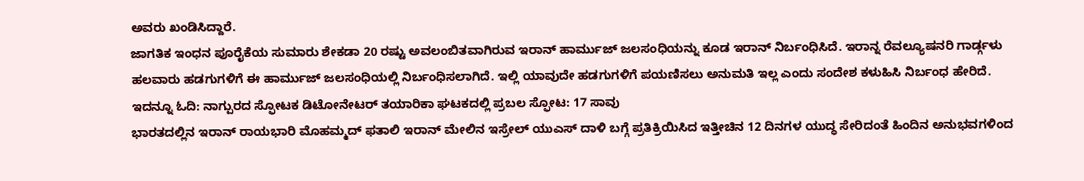ಅವರು ಖಂಡಿಸಿದ್ದಾರೆ.
ಜಾಗತಿಕ ಇಂಧನ ಪೂರೈಕೆಯ ಸುಮಾರು ಶೇಕಡಾ 20 ರಷ್ಟು ಅವಲಂಬಿತವಾಗಿರುವ ಇರಾನ್ ಹಾರ್ಮುಜ್ ಜಲಸಂಧಿಯನ್ನು ಕೂಡ ಇರಾನ್ ನಿರ್ಬಂಧಿಸಿದೆ. ಇರಾನ್ನ ರೆವಲ್ಯೂಷನರಿ ಗಾರ್ಡ್ಗಳು ಹಲವಾರು ಹಡಗುಗಳಿಗೆ ಈ ಹಾರ್ಮುಜ್ ಜಲಸಂಧಿಯಲ್ಲಿ ನಿರ್ಬಂಧಿಸಲಾಗಿದೆ. ಇಲ್ಲಿ ಯಾವುದೇ ಹಡಗುಗಳಿಗೆ ಪಯಣಿಸಲು ಅನುಮತಿ ಇಲ್ಲ ಎಂದು ಸಂದೇಶ ಕಳುಹಿಸಿ ನಿರ್ಬಂಧ ಹೇರಿದೆ.
ಇದನ್ನೂ ಓದಿ: ನಾಗ್ಪುರದ ಸ್ಫೋಟಕ ಡಿಟೋನೇಟರ್ ತಯಾರಿಕಾ ಘಟಕದಲ್ಲಿ ಪ್ರಬಲ ಸ್ಫೋಟ: 17 ಸಾವು
ಭಾರತದಲ್ಲಿನ ಇರಾನ್ ರಾಯಭಾರಿ ಮೊಹಮ್ಮದ್ ಫತಾಲಿ ಇರಾನ್ ಮೇಲಿನ ಇಸ್ರೇಲ್ ಯುಎಸ್ ದಾಳಿ ಬಗ್ಗೆ ಪ್ರತಿಕ್ರಿಯಿಸಿದ ಇತ್ತೀಚಿನ 12 ದಿನಗಳ ಯುದ್ಧ ಸೇರಿದಂತೆ ಹಿಂದಿನ ಅನುಭವಗಳಿಂದ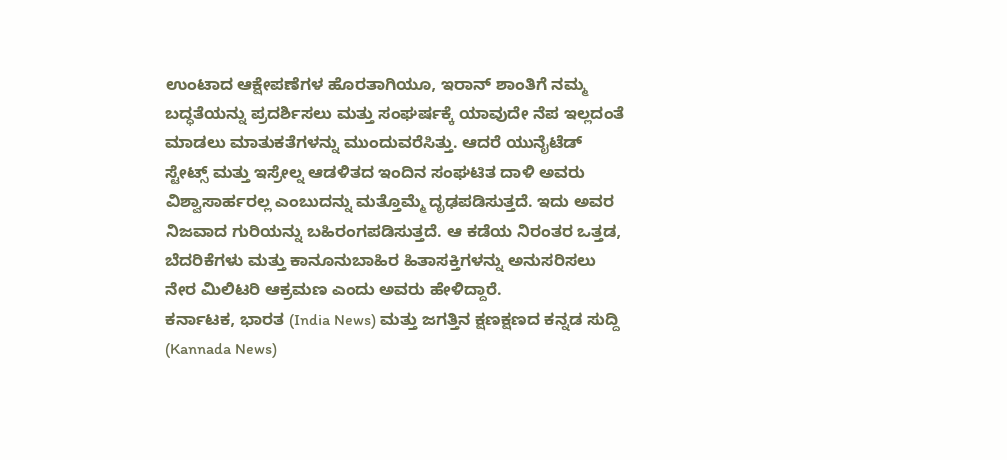ಉಂಟಾದ ಆಕ್ಷೇಪಣೆಗಳ ಹೊರತಾಗಿಯೂ, ಇರಾನ್ ಶಾಂತಿಗೆ ನಮ್ಮ ಬದ್ಧತೆಯನ್ನು ಪ್ರದರ್ಶಿಸಲು ಮತ್ತು ಸಂಘರ್ಷಕ್ಕೆ ಯಾವುದೇ ನೆಪ ಇಲ್ಲದಂತೆ ಮಾಡಲು ಮಾತುಕತೆಗಳನ್ನು ಮುಂದುವರೆಸಿತ್ತು. ಆದರೆ ಯುನೈಟೆಡ್ ಸ್ಟೇಟ್ಸ್ ಮತ್ತು ಇಸ್ರೇಲ್ನ ಆಡಳಿತದ ಇಂದಿನ ಸಂಘಟಿತ ದಾಳಿ ಅವರು ವಿಶ್ವಾಸಾರ್ಹರಲ್ಲ ಎಂಬುದನ್ನು ಮತ್ತೊಮ್ಮೆ ದೃಢಪಡಿಸುತ್ತದೆ. ಇದು ಅವರ ನಿಜವಾದ ಗುರಿಯನ್ನು ಬಹಿರಂಗಪಡಿಸುತ್ತದೆ. ಆ ಕಡೆಯ ನಿರಂತರ ಒತ್ತಡ, ಬೆದರಿಕೆಗಳು ಮತ್ತು ಕಾನೂನುಬಾಹಿರ ಹಿತಾಸಕ್ತಿಗಳನ್ನು ಅನುಸರಿಸಲು ನೇರ ಮಿಲಿಟರಿ ಆಕ್ರಮಣ ಎಂದು ಅವರು ಹೇಳಿದ್ದಾರೆ.
ಕರ್ನಾಟಕ, ಭಾರತ (India News) ಮತ್ತು ಜಗತ್ತಿನ ಕ್ಷಣಕ್ಷಣದ ಕನ್ನಡ ಸುದ್ದಿ (Kannada News)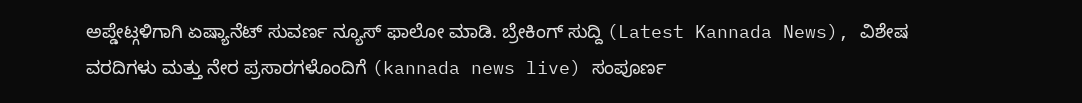ಅಪ್ಡೇಟ್ಗಳಿಗಾಗಿ ಏಷ್ಯಾನೆಟ್ ಸುವರ್ಣ ನ್ಯೂಸ್ ಫಾಲೋ ಮಾಡಿ. ಬ್ರೇಕಿಂಗ್ ಸುದ್ದಿ (Latest Kannada News), ವಿಶೇಷ ವರದಿಗಳು ಮತ್ತು ನೇರ ಪ್ರಸಾರಗಳೊಂದಿಗೆ (kannada news live) ಸಂಪೂರ್ಣ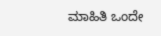ಮಾಹಿತಿ ಒಂದೇ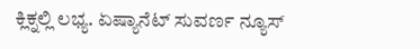ಕ್ಲಿಕ್ನಲ್ಲಿ ಲಭ್ಯ. ಏಷ್ಯಾನೆಟ್ ಸುವರ್ಣ ನ್ಯೂಸ್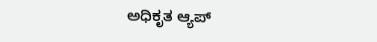ಅಧಿಕೃತ ಆ್ಯಪ್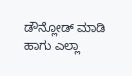ಡೌನ್ಲೋಡ್ ಮಾಡಿ ಹಾಗು ಎಲ್ಲಾ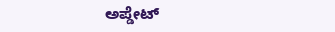ಅಪ್ಡೇಟ್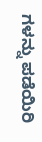ಗಳನ್ನು ಪಡೆಯಿರಿ